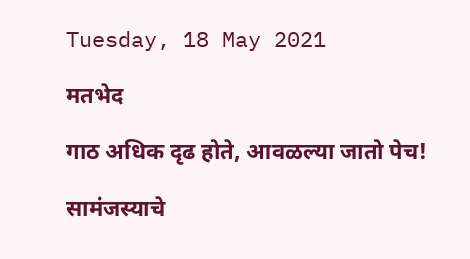Tuesday, 18 May 2021

मतभेद

गाठ अधिक दृढ होते, आवळल्या जातो पेच!

सामंजस्याचे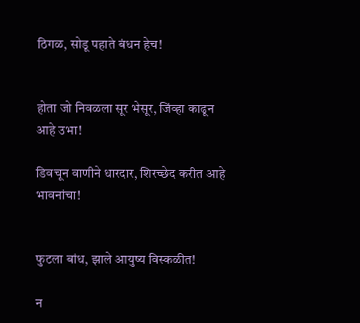ठिगळ, सोडू पहाते बंधन हेच!


होता जो निवळला सूर भेसूर, जिंव्हा काढून आहे उभा!

डिवचून वाणीने धारदार, शिरच्छेद करीत आहे भावनांचा!


फुटला बांध, झाले आयुष्य विस्कळीत!

न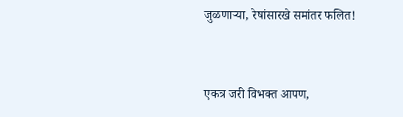जुळणाऱ्या, रेषांसारखे समांतर फलित!


एकत्र जरी विभक्त आपण,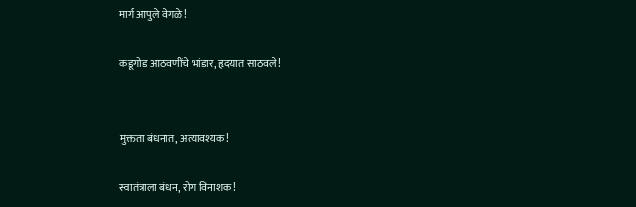मार्ग आपुले वेगळे!

कडूगोड आठवणींचे भांडार, हृदयात साठवले!


मुक्तता बंधनात, अत्यावश्यक!

स्वातंत्राला बंधन, रोग विनाशक!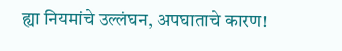ह्या नियमांचे उल्लंघन, अपघाताचे कारण!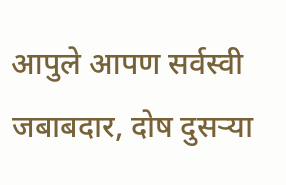आपुले आपण सर्वस्वी जबाबदार, दोष दुसऱ्या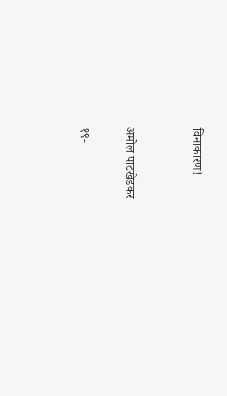विनाकारण!


अमोल पाटखेडकर

१९-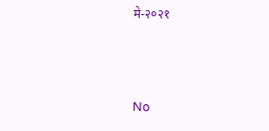मे-२०२१



No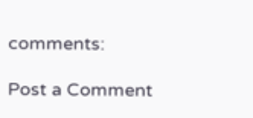comments:

Post a Comment